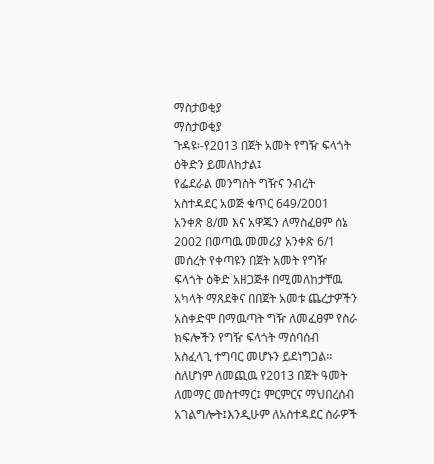ማስታወቂያ
ማስታወቂያ
ጉዳዩ፡-የ2013 በጀት አመት የግዥ ፍላጎት ዕቅድን ይመለከታል፤
የፌደራል መንግስት ግዥና ንብረት አስተዳደር አወጅ ቁጥር 649/2001 አንቀጽ 8/መ እና አዋጁን ለማስፈፀም ሰኔ 2002 በወጣዉ መመሪያ አንቀጽ 6/1 መሰረት የቀጣዩን በጀት አመት የግዥ ፍላጎት ዕቅድ አዘጋጅቶ በሚመለከታቸዉ አካላት ማጸደቅና በበጀት አመቱ ጨረታዎችን አስቀድሞ በማዉጣት ግዥ ለመፈፀም የስራ ክፍሎችን የግዥ ፍላጎት ማሰባሰብ አስፈላጊ ተግባር መሆኑን ይደነግጋል፡፡ ስለሆነም ለመጪዉ የ2013 በጀት ዓመት ለመማር መስተማር፤ ምርምርና ማህበረሰብ አገልግሎት፤እንዲሁም ለአስተዳደር ስራዎች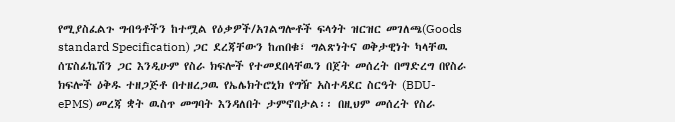የሚያስፈልጉ ግብዓቶችን ከተሟል የዕቃዎች/አገልግሎቶች ፍላጎት ዝርዝር መገለጫ(Goods standard Specification) ጋር ደረጃቸውን ከጠበቁ፣ ግልጽነትና ወቅታዊነት ካላቸዉ ሰፔስፊኬሽን ጋር እንዲሁም የስራ ክፍሎች የተመደበላቸዉን በጀት መሰረት በማድረግ በየስራ ክፍሎች ዕቅዱ ተዘጋጅቶ በተዘረጋዉ የኤሌክትሮኒክ የግዥ አስተዳደር ስርዓት (BDU-ePMS) መረጃ ቋት ዉስጥ መግባት እንዳለበት ታምኖበታል፡፡ በዚህም መሰረት የስራ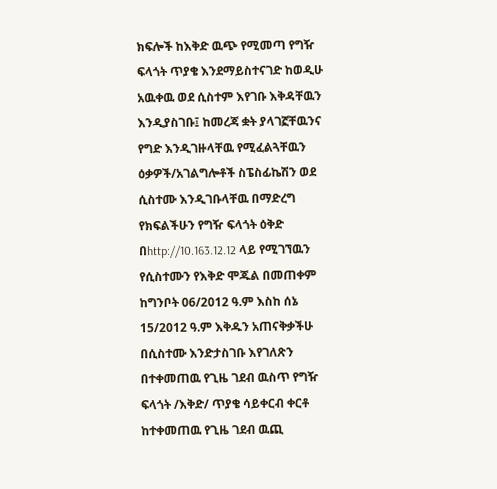ክፍሎች ከእቅድ ዉጭ የሚመጣ የግዥ ፍላጎት ጥያቄ እንደማይስተናገድ ከወዲሁ አዉቀዉ ወደ ሲስተም እየገቡ እቅዳቸዉን እንዲያስገቡ፤ ከመረጃ ቋት ያላገኟቸዉንና የግድ እንዲገዙላቸዉ የሚፈልጓቸዉን ዕቃዎች/አገልግሎቶች ስፔስፊኬሽን ወደ ሲስተሙ እንዲገቡላቸዉ በማድረግ የክፍልችሁን የግዥ ፍላጎት ዕቅድ በhttp://10.163.12.12 ላይ የሚገኘዉን የሲስተሙን የእቅድ ሞጁል በመጠቀም ከግንቦት 06/2012 ዓ.ም እስከ ሰኔ 15/2012 ዓ.ም እቅዱን አጠናቅቃችሁ በሲስተሙ እንድታስገቡ እየገለጽን በተቀመጠዉ የጊዜ ገደብ ዉስጥ የግዥ ፍላጎት /እቅድ/ ጥያቄ ሳይቀርብ ቀርቶ ከተቀመጠዉ የጊዜ ገደብ ዉጪ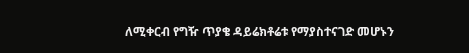ለሚቀርብ የግዥ ጥያቄ ዳይሬክቶሬቱ የማያስተናገድ መሆኑን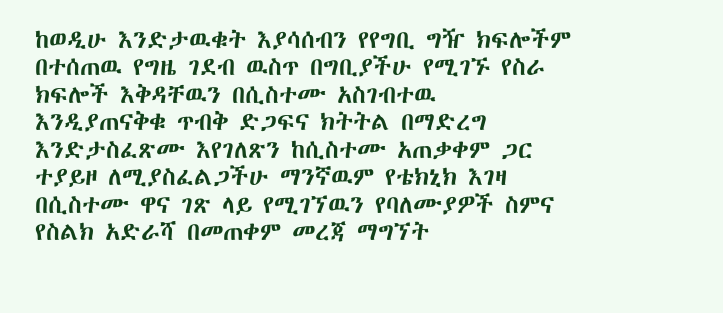ከወዲሁ እንድታዉቁት እያሳሰብን የየግቢ ግዥ ክፍሎችም በተሰጠዉ የግዜ ገደብ ዉስጥ በግቢያችሁ የሚገኙ የስራ ክፍሎች እቅዳቸዉን በሲስተሙ አስገብተዉ እንዲያጠናቅቁ ጥብቅ ድጋፍና ክትትል በማድረግ እንድታስፈጽሙ እየገለጽን ከሲስተሙ አጠቃቀም ጋር ተያይዞ ለሚያስፈልጋችሁ ማንኛዉም የቴክኒክ እገዛ በሲስተሙ ዋና ገጽ ላይ የሚገኘዉን የባለሙያዎች ስምና የስልክ አድራሻ በመጠቀም መረጃ ማግኘት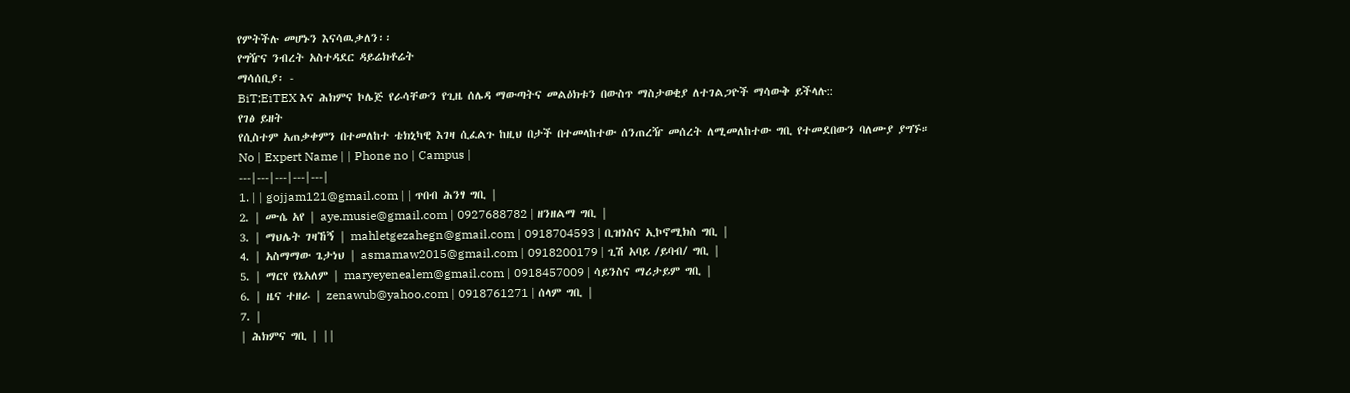የምትችሉ መሆኑን እናሳዉቃለን፡፡
የግዥና ንብረት አስተዳደር ዳይሬክቶሬት
ማሳሰቢያ፡ -
BiT;EiTEX እና ሕክምና ኮሌጅ የራሳቸውን የጊዜ ሰሌዳ ማውጣትና መልዕክቱን በውስጥ ማስታወቂያ ለተገልጋዮች ማሳውቅ ይችላሉ::
የገፅ ይዘት
የሲስተም አጠቃቀምን በተመለከተ ቴክኒካዊ እገዛ ሲፈልጉ ከዚህ በታች በተመላከተው ሰንጠረዥ መሰረት ለሚመለከተው ግቢ የተመደበውን ባለሙያ ያግኙ።
No | Expert Name | | Phone no | Campus |
---|---|---|---|---|
1. | | gojjam121@gmail.com | | ጥበብ ሕንፃ ግቢ |
2. | ሙሴ አየ | aye.musie@gmail.com | 0927688782 | ዘንዘልማ ግቢ |
3. | ማህሌት ገዛኸኝ | mahletgezahegn@gmail.com | 0918704593 | ቢዝነስና ኢኮኖሚክስ ግቢ |
4. | አስማማው ጌታነህ | asmamaw2015@gmail.com | 0918200179 | ጊሽ አባይ /ይባብ/ ግቢ |
5. | ማርየ የኔአለም | maryeyenealem@gmail.com | 0918457009 | ሳይንስና ማሪታይም ግቢ |
6. | ዜና ተዘራ | zenawub@yahoo.com | 0918761271 | ሰላም ግቢ |
7. |
| ሕክምና ግቢ | ||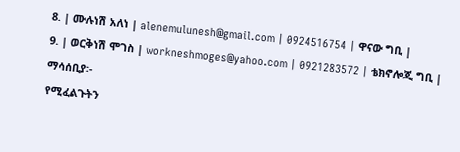8. | ሙሉነሽ አለነ | alenemulunesh@gmail.com | 0924516754 | ዋናው ግቢ |
9. | ወርቅነሽ ሞገስ | workneshmoges@yahoo.com | 0921283572 | ቴክኖሎጂ ግቢ |
ማሳሰቢያ፡-
የሚፈልጉትን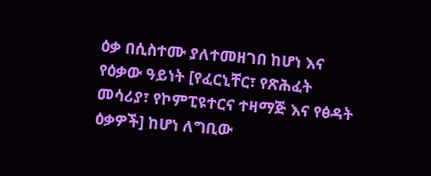ዕቃ በሲስተሙ ያለተመዘገበ ከሆነ እና የዕቃው ዓይነት [የፈርኒቸር፣ የጽሕፈት መሳሪያ፣ የኮምፒዩተርና ተዛማጅ እና የፅዳት ዕቃዎች] ከሆነ ለግቢው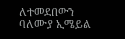ለተመደበውን ባለሙያ ኢሜይል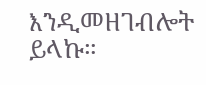እንዲመዘገብሎት ይላኩ።